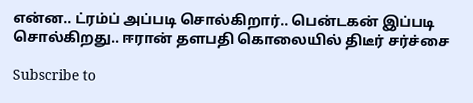என்ன.. ட்ரம்ப் அப்படி சொல்கிறார்.. பென்டகன் இப்படி சொல்கிறது.. ஈரான் தளபதி கொலையில் திடீர் சர்ச்சை

Subscribe to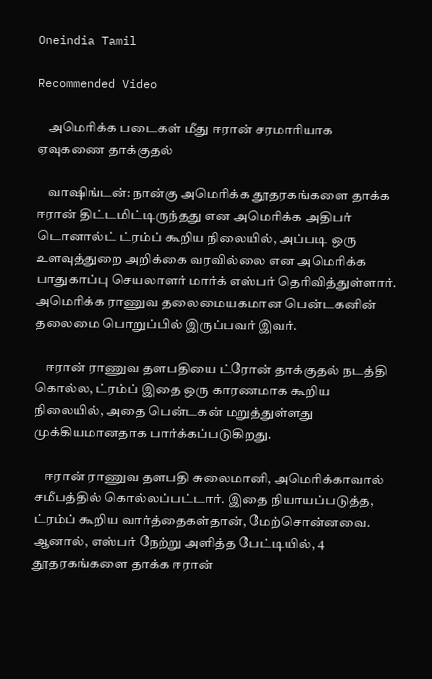Oneindia Tamil

Recommended Video

    அமெரிக்க படைகள் மீது ஈரான் சரமாரியாக ஏவுகணை தாக்குதல்

    வாஷிங்டன்: நான்கு அமெரிக்க தூதரகங்களை தாக்க ஈரான் திட்டமிட்டிருந்தது என அமெரிக்க அதிபர் டொனால்ட் ட்ரம்ப் கூறிய நிலையில், அப்படி ஒரு உளவுத்துறை அறிக்கை வரவில்லை என அமெரிக்க பாதுகாப்பு செயலாளர் மார்க் எஸ்பர் தெரிவித்துள்ளார். அமெரிக்க ராணுவ தலைமையகமான பென்டகனின் தலைமை பொறுப்பில் இருப்பவர் இவர்.

    ஈரான் ராணுவ தளபதியை ட்ரோன் தாக்குதல் நடத்தி கொல்ல, ட்ரம்ப் இதை ஒரு காரணமாக கூறிய நிலையில், அதை பென்டகன் மறுத்துள்ளது முக்கியமானதாக பார்க்கப்படுகிறது.

    ஈரான் ராணுவ தளபதி சுலைமானி, அமெரிக்காவால் சமீபத்தில் கொல்லப்பட்டார். இதை நியாயப்படுத்த, ட்ரம்ப் கூறிய வார்த்தைகள்தான், மேற்சொன்னவை. ஆனால், எஸ்பர் நேற்று அளித்த பேட்டியில், 4 தூதரகங்களை தாக்க ஈரான்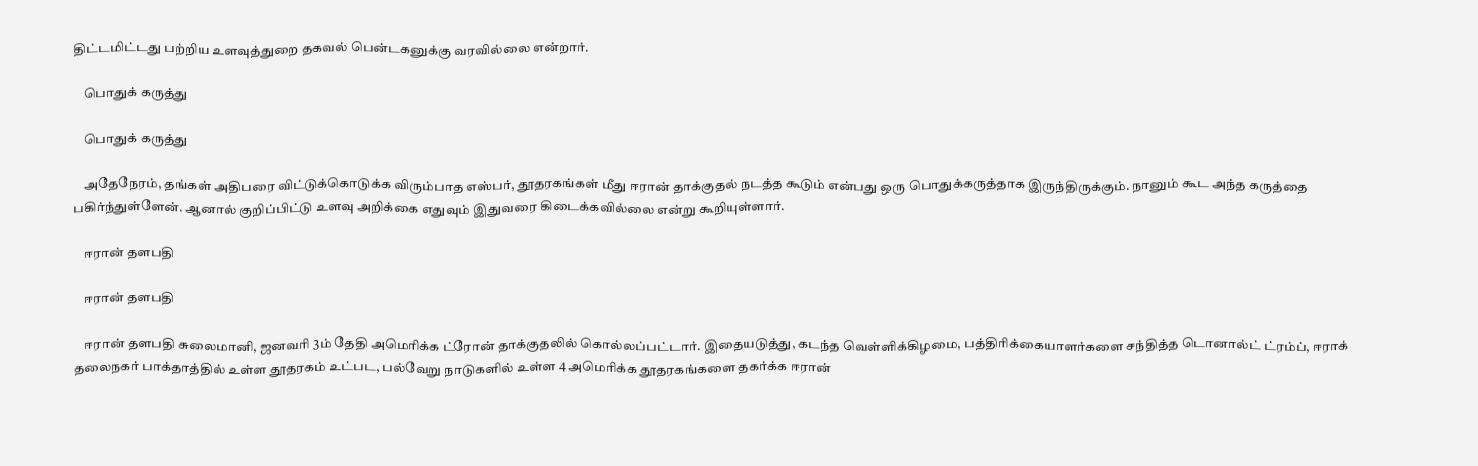திட்டமிட்டது பற்றிய உளவுத்துறை தகவல் பென்டகனுக்கு வரவில்லை என்றார்.

    பொதுக் கருத்து

    பொதுக் கருத்து

    அதேநேரம், தங்கள் அதிபரை விட்டுக்கொடுக்க விரும்பாத எஸ்பர், தூதரகங்கள் மீது ஈரான் தாக்குதல் நடத்த கூடும் என்பது ஒரு பொதுக்கருத்தாக இருந்திருக்கும். நானும் கூட அந்த கருத்தை பகிர்ந்துள்ளேன். ஆனால் குறிப்பிட்டு உளவு அறிக்கை எதுவும் இதுவரை கிடைக்கவில்லை என்று கூறியுள்ளார்.

    ஈரான் தளபதி

    ஈரான் தளபதி

    ஈரான் தளபதி சுலைமானி, ஜனவரி 3ம் தேதி அமெரிக்க ட்ரோன் தாக்குதலில் கொல்லப்பட்டார். இதையடுத்து, கடந்த வெள்ளிக்கிழமை, பத்திரிக்கையாளர்களை சந்தித்த டொனால்ட் ட்ரம்ப், ஈராக் தலைநகர் பாக்தாத்தில் உள்ள தூதரகம் உட்பட, பல்வேறு நாடுகளில் உள்ள 4 அமெரிக்க தூதரகங்களை தகர்க்க ஈரான்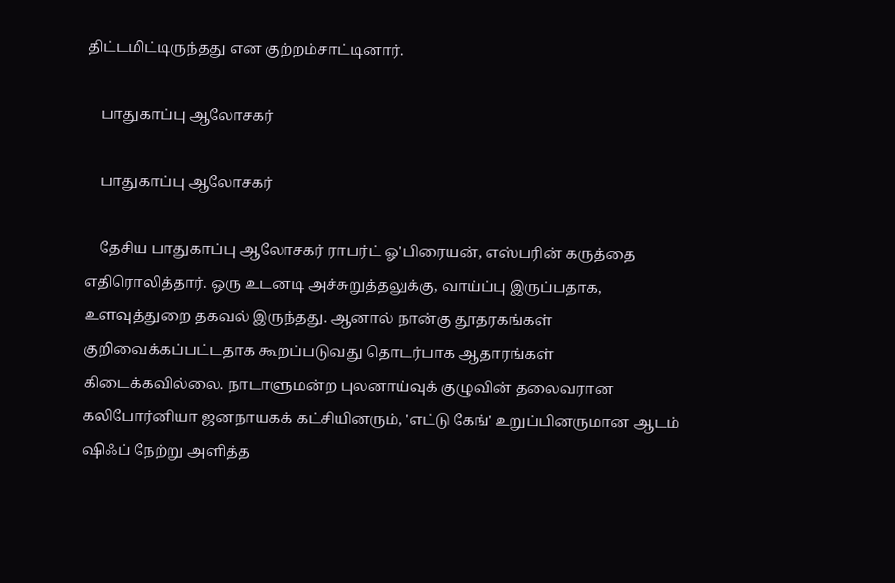திட்டமிட்டிருந்தது என குற்றம்சாட்டினார்.

    பாதுகாப்பு ஆலோசகர்

    பாதுகாப்பு ஆலோசகர்

    தேசிய பாதுகாப்பு ஆலோசகர் ராபர்ட் ஓ'பிரையன், எஸ்பரின் கருத்தை எதிரொலித்தார். ஒரு உடனடி அச்சுறுத்தலுக்கு, வாய்ப்பு இருப்பதாக, உளவுத்துறை தகவல் இருந்தது. ஆனால் நான்கு தூதரகங்கள் குறிவைக்கப்பட்டதாக கூறப்படுவது தொடர்பாக ஆதாரங்கள் கிடைக்கவில்லை. நாடாளுமன்ற புலனாய்வுக் குழுவின் தலைவரான கலிபோர்னியா ஜனநாயகக் கட்சியினரும், 'எட்டு கேங்' உறுப்பினருமான ஆடம் ஷிஃப் நேற்று அளித்த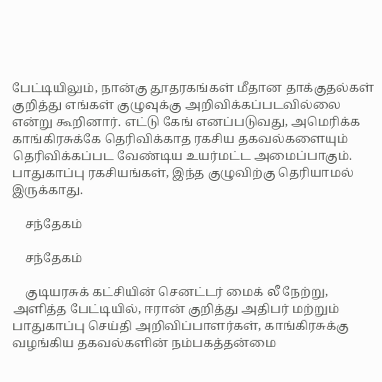பேட்டியிலும், நான்கு தூதரகங்கள் மீதான தாக்குதல்கள் குறித்து எங்கள் குழுவுக்கு அறிவிக்கப்படவில்லை என்று கூறினார். எட்டு கேங் எனப்படுவது, அமெரிக்க காங்கிரசுக்கே தெரிவிக்காத ரகசிய தகவல்களையும் தெரிவிக்கப்பட வேண்டிய உயர்மட்ட அமைப்பாகும். பாதுகாப்பு ரகசியங்கள், இந்த குழுவிற்கு தெரியாமல் இருக்காது.

    சந்தேகம்

    சந்தேகம்

    குடியரசுக் கட்சியின் செனட்டர் மைக் லீ நேற்று, அளித்த பேட்டியில், ஈரான் குறித்து அதிபர் மற்றும் பாதுகாப்பு செய்தி அறிவிப்பாளர்கள், காங்கிரசுக்கு வழங்கிய தகவல்களின் நம்பகத்தன்மை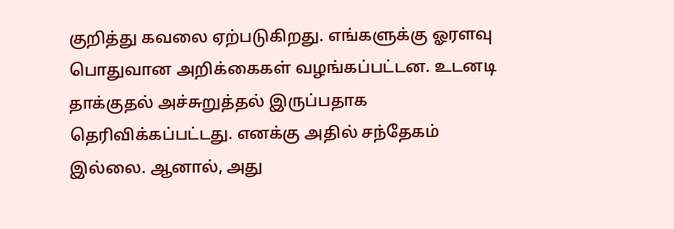குறித்து கவலை ஏற்படுகிறது. எங்களுக்கு ஓரளவு பொதுவான அறிக்கைகள் வழங்கப்பட்டன. உடனடி தாக்குதல் அச்சுறுத்தல் இருப்பதாக தெரிவிக்கப்பட்டது. எனக்கு அதில் சந்தேகம் இல்லை. ஆனால், அது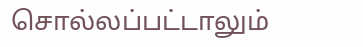சொல்லப்பட்டாலும்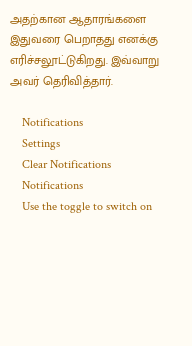அதற்கான ஆதாரங்களை இதுவரை பெறாதது எனக்கு எரிச்சலூட்டுகிறது. இவ்வாறு அவர் தெரிவித்தார்.

    Notifications
    Settings
    Clear Notifications
    Notifications
    Use the toggle to switch on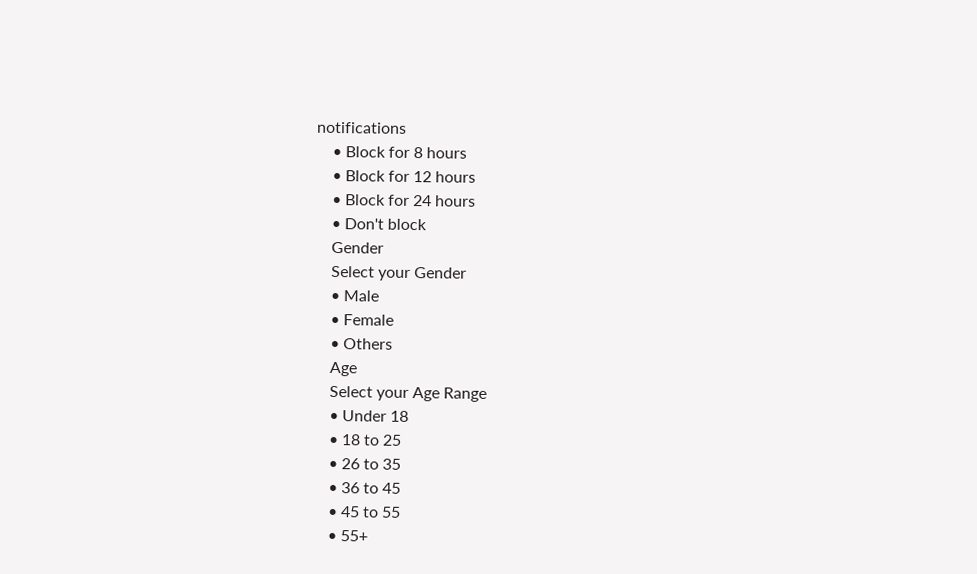notifications
    • Block for 8 hours
    • Block for 12 hours
    • Block for 24 hours
    • Don't block
    Gender
    Select your Gender
    • Male
    • Female
    • Others
    Age
    Select your Age Range
    • Under 18
    • 18 to 25
    • 26 to 35
    • 36 to 45
    • 45 to 55
    • 55+